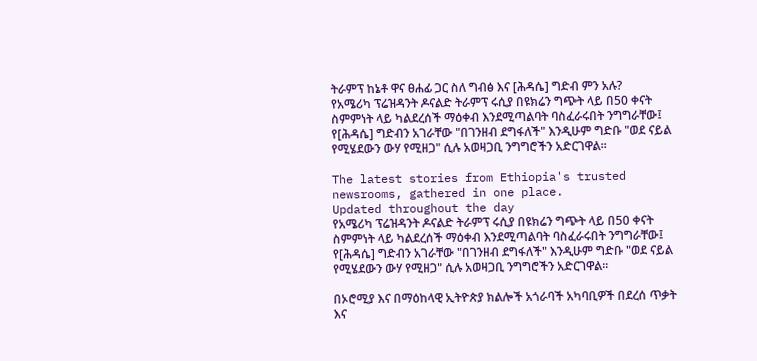ትራምፕ ከኔቶ ዋና ፀሐፊ ጋር ስለ ግብፅ እና [ሕዳሴ] ግድብ ምን አሉ?
የአሜሪካ ፕሬዝዳንት ዶናልድ ትራምፕ ሩሲያ በዩክሬን ግጭት ላይ በ50 ቀናት ስምምነት ላይ ካልደረሰች ማዕቀብ እንደሚጣልባት ባስፈራሩበት ንግግራቸው፤ የ[ሕዳሴ] ግድብን አገራቸው "በገንዘብ ደግፋለች" እንዲሁም ግድቡ "ወደ ናይል የሚሄደውን ውሃ የሚዘጋ" ሲሉ አወዛጋቢ ንግግሮችን አድርገዋል።

The latest stories from Ethiopia's trusted newsrooms, gathered in one place.
Updated throughout the day
የአሜሪካ ፕሬዝዳንት ዶናልድ ትራምፕ ሩሲያ በዩክሬን ግጭት ላይ በ50 ቀናት ስምምነት ላይ ካልደረሰች ማዕቀብ እንደሚጣልባት ባስፈራሩበት ንግግራቸው፤ የ[ሕዳሴ] ግድብን አገራቸው "በገንዘብ ደግፋለች" እንዲሁም ግድቡ "ወደ ናይል የሚሄደውን ውሃ የሚዘጋ" ሲሉ አወዛጋቢ ንግግሮችን አድርገዋል።

በኦሮሚያ እና በማዕከላዊ ኢትዮጵያ ክልሎች አጎራባች አካባቢዎች በደረሰ ጥቃት እና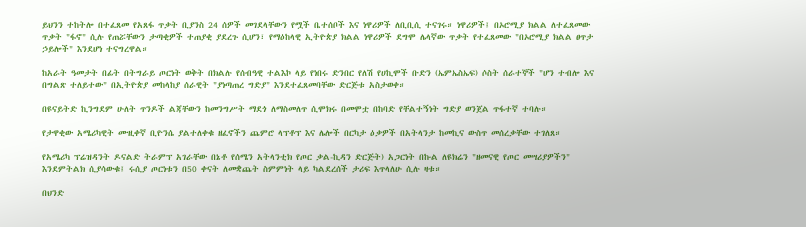ይህንን ተከትሎ በተፈጸመ የአጸፋ ጥቃት ቢያንስ 24 ሰዎች መገደላቸውን የሟች ቤተሰቦች እና ነዋሪዎች ለቢቢሲ ተናገሩ። ነዋሪዎች፤ በኦሮሚያ ክልል ለተፈጸመው ጥቃት "ፋኖ" ሲሉ የጠሯቸውን ታጣቂዎች ተጠያቂ ያደረጉ ሲሆን፣ የማዕከላዊ ኢትዮጵያ ክልል ነዋሪዎች ደግሞ ሌላኛው ጥቃት የተፈጸመው "በኦሮሚያ ክልል ፀጥታ ኃይሎች" እንደሆነ ተናግረዋል።

ከአራት ዓመታት በፊት በትግራይ ጦርነት ወቅት በክልሉ የሰብዓዊ ተልእኮ ላይ የነበሩ ድንበር የለሽ የሀኪሞች ቡድን (ኤምኤስኤፍ) ሶስት ሰራተኞች "ሆን ተብሎ እና በግልጽ ተለይተው" በኢትዮጵያ መከላከያ ሰራዊት "ያነጣጠረ ግድያ" እንደተፈጸመባቸው ድርጅቱ አስታወቀ።

በዩናይትድ ኪንግደም ሁለት ጥንዶች ልጃቸውን ከመንግሥት ማደጎ ለማስመለጥ ሲሞክሩ በመሞቷ በከባድ የቸልተኝነት ግድያ ወንጀል ጥፋተኛ ተባሉ።

የታዋቂው አሜሪካዊት ሙዚቀኛ ቢዮንሴ ያልተለቀቁ ዘፈኖችን ጨምሮ ላፕቶፕ እና ሌሎች በርካታ ዕቃዎች በአትላንታ ከመኪና ውስጥ መሰረቃቸው ተገለጸ።

የአሜሪካ ፕሬዝዳንት ዶናልድ ትራምፕ አገራቸው በኔቶ የሰሜን አትላንቲክ የጦር ቃል-ኪዳን ድርጅት) አጋርነት በኩል ለዩክሬን "ዘመናዊ የጦር መሣሪያዎችን" እንደምትልክ ሲያሳውቁ፤ ሩሲያ ጦርነቱን በ50 ቀናት ለመቋጨት ስምምነት ላይ ካልደረሰች ታሪፍ እጥላለሁ ሲሉ ዛቱ።

በህንድ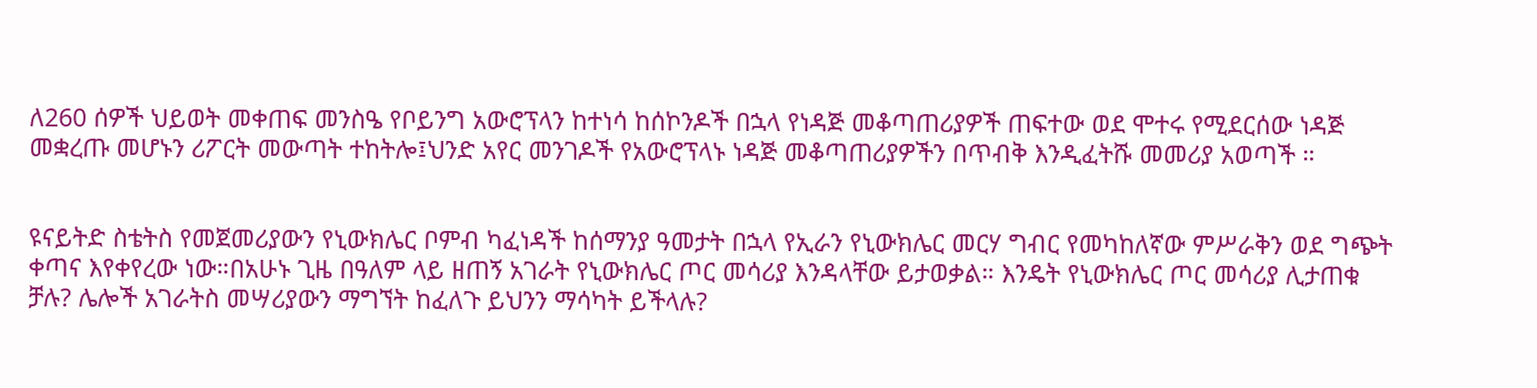ለ260 ሰዎች ህይወት መቀጠፍ መንስዔ የቦይንግ አውሮፕላን ከተነሳ ከሰኮንዶች በኋላ የነዳጅ መቆጣጠሪያዎች ጠፍተው ወደ ሞተሩ የሚደርሰው ነዳጅ መቋረጡ መሆኑን ሪፖርት መውጣት ተከትሎ፤ህንድ አየር መንገዶች የአውሮፕላኑ ነዳጅ መቆጣጠሪያዎችን በጥብቅ እንዲፈትሹ መመሪያ አወጣች ።


ዩናይትድ ስቴትስ የመጀመሪያውን የኒውክሌር ቦምብ ካፈነዳች ከሰማንያ ዓመታት በኋላ የኢራን የኒውክሌር መርሃ ግብር የመካከለኛው ምሥራቅን ወደ ግጭት ቀጣና እየቀየረው ነው።በአሁኑ ጊዜ በዓለም ላይ ዘጠኝ አገራት የኒውክሌር ጦር መሳሪያ እንዳላቸው ይታወቃል። እንዴት የኒውክሌር ጦር መሳሪያ ሊታጠቁ ቻሉ? ሌሎች አገራትስ መሣሪያውን ማግኘት ከፈለጉ ይህንን ማሳካት ይችላሉ?